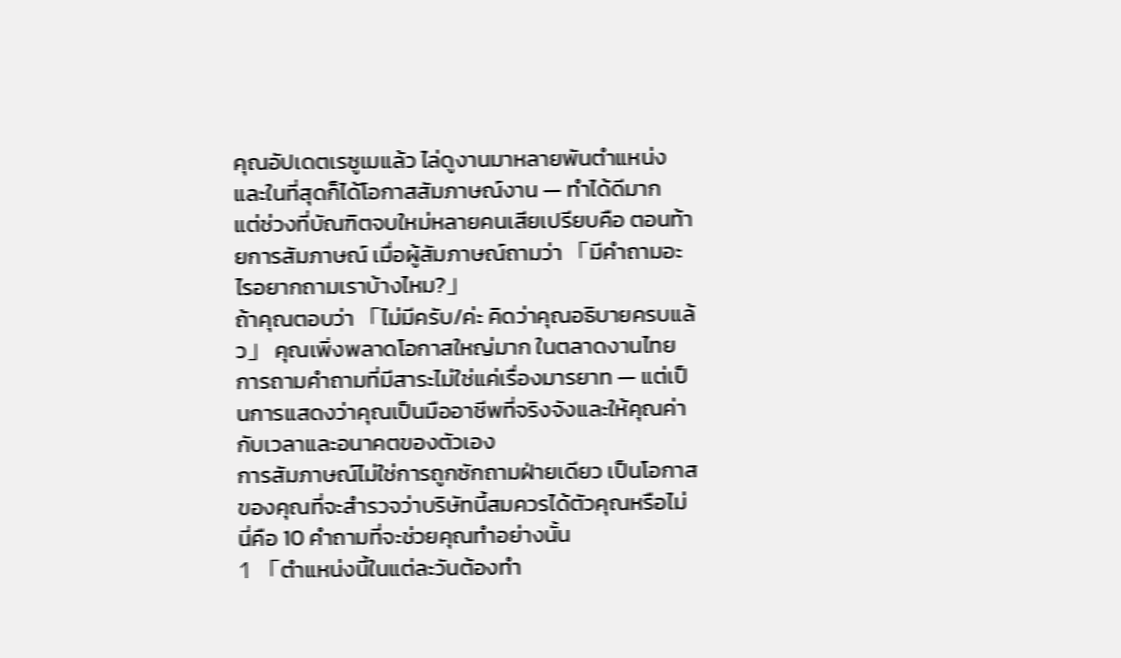คุณอัปเดตเรซูเมแล้ว ไล่ดูงานมาหลายพันตำแหน่ง และในที่สุดก็ได้โอกาสสัมภาษณ์งาน — ทำได้ดีมาก
แต่ช่วงที่บัณฑิตจบใหม่หลายคนเสียเปรียบคือ ตอนท้ายการสัมภาษณ์ เมื่อผู้สัมภาษณ์ถามว่า 「มีคำถามอะไรอยากถามเราบ้างไหม?」
ถ้าคุณตอบว่า 「ไม่มีครับ/ค่ะ คิดว่าคุณอธิบายครบแล้ว」 คุณเพิ่งพลาดโอกาสใหญ่มาก ในตลาดงานไทย การถามคำถามที่มีสาระไม่ใช่แค่เรื่องมารยาท — แต่เป็นการแสดงว่าคุณเป็นมืออาชีพที่จริงจังและให้คุณค่ากับเวลาและอนาคตของตัวเอง
การสัมภาษณ์ไม่ใช่การถูกซักถามฝ่ายเดียว เป็นโอกาสของคุณที่จะสำรวจว่าบริษัทนี้สมควรได้ตัวคุณหรือไม่ นี่คือ 10 คำถามที่จะช่วยคุณทำอย่างนั้น
1 「ตำแหน่งนี้ในแต่ละวันต้องทำ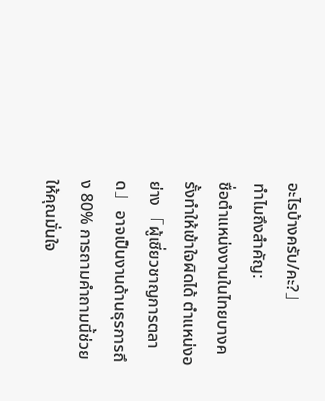อะไรบ้างครับ/คะ?」
ทำไมถึงสำคัญ:
ชื่อตำแหน่งงานในไทยบางครั้งทำให้เข้าใจผิดได้ ตำแหน่งอย่าง 「ผู้เชี่ยวชาญการตลาด」 อาจเป็นงานด้านธุรการถึง 80% การถามคำถามนี้ช่วยให้คุณมั่นใจ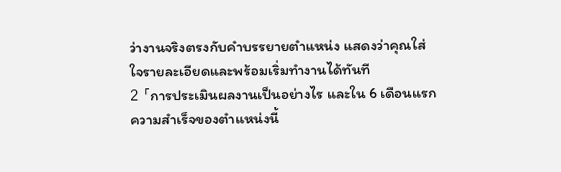ว่างานจริงตรงกับคำบรรยายตำแหน่ง แสดงว่าคุณใส่ใจรายละเอียดและพร้อมเริ่มทำงานได้ทันที
2 「การประเมินผลงานเป็นอย่างไร และใน 6 เดือนแรก ความสำเร็จของตำแหน่งนี้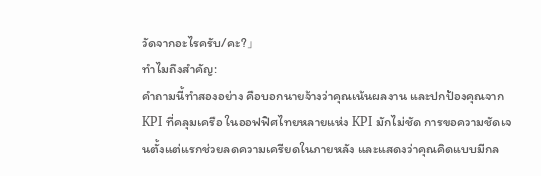วัดจากอะไรครับ/คะ?」
ทำไมถึงสำคัญ:
คำถามนี้ทำสองอย่าง คือบอกนายจ้างว่าคุณเน้นผลงาน และปกป้องคุณจาก KPI ที่คลุมเครือ ในออฟฟิศไทยหลายแห่ง KPI มักไม่ชัด การขอความชัดเจนตั้งแต่แรกช่วยลดความเครียดในภายหลัง และแสดงว่าคุณคิดแบบมีกล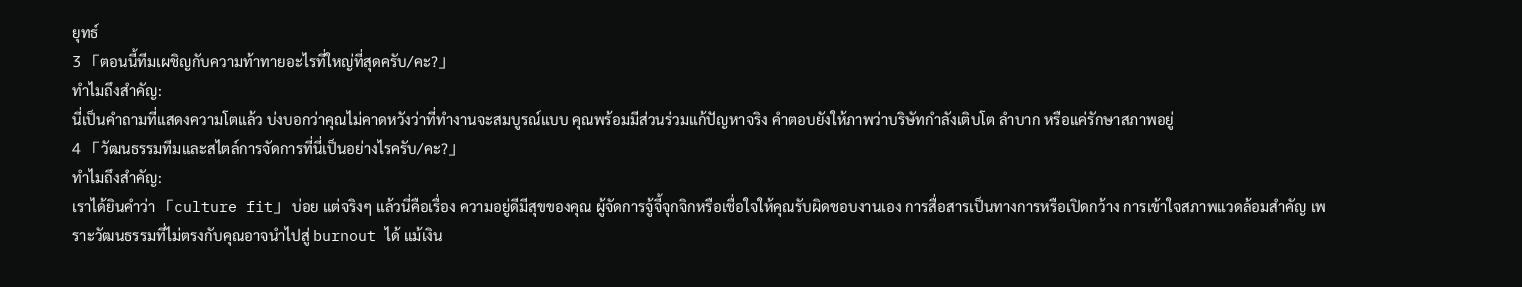ยุทธ์
3 「ตอนนี้ทีมเผชิญกับความท้าทายอะไรที่ใหญ่ที่สุดครับ/คะ?」
ทำไมถึงสำคัญ:
นี่เป็นคำถามที่แสดงความโตแล้ว บ่งบอกว่าคุณไม่คาดหวังว่าที่ทำงานจะสมบูรณ์แบบ คุณพร้อมมีส่วนร่วมแก้ปัญหาจริง คำตอบยังให้ภาพว่าบริษัทกำลังเติบโต ลำบาก หรือแค่รักษาสภาพอยู่
4 「วัฒนธรรมทีมและสไตล์การจัดการที่นี่เป็นอย่างไรครับ/คะ?」
ทำไมถึงสำคัญ:
เราได้ยินคำว่า 「culture fit」 บ่อย แต่จริงๆ แล้วนี่คือเรื่อง ความอยู่ดีมีสุขของคุณ ผู้จัดการจู้จี้จุกจิกหรือเชื่อใจให้คุณรับผิดชอบงานเอง การสื่อสารเป็นทางการหรือเปิดกว้าง การเข้าใจสภาพแวดล้อมสำคัญ เพราะวัฒนธรรมที่ไม่ตรงกับคุณอาจนำไปสู่ burnout ได้ แม้เงิน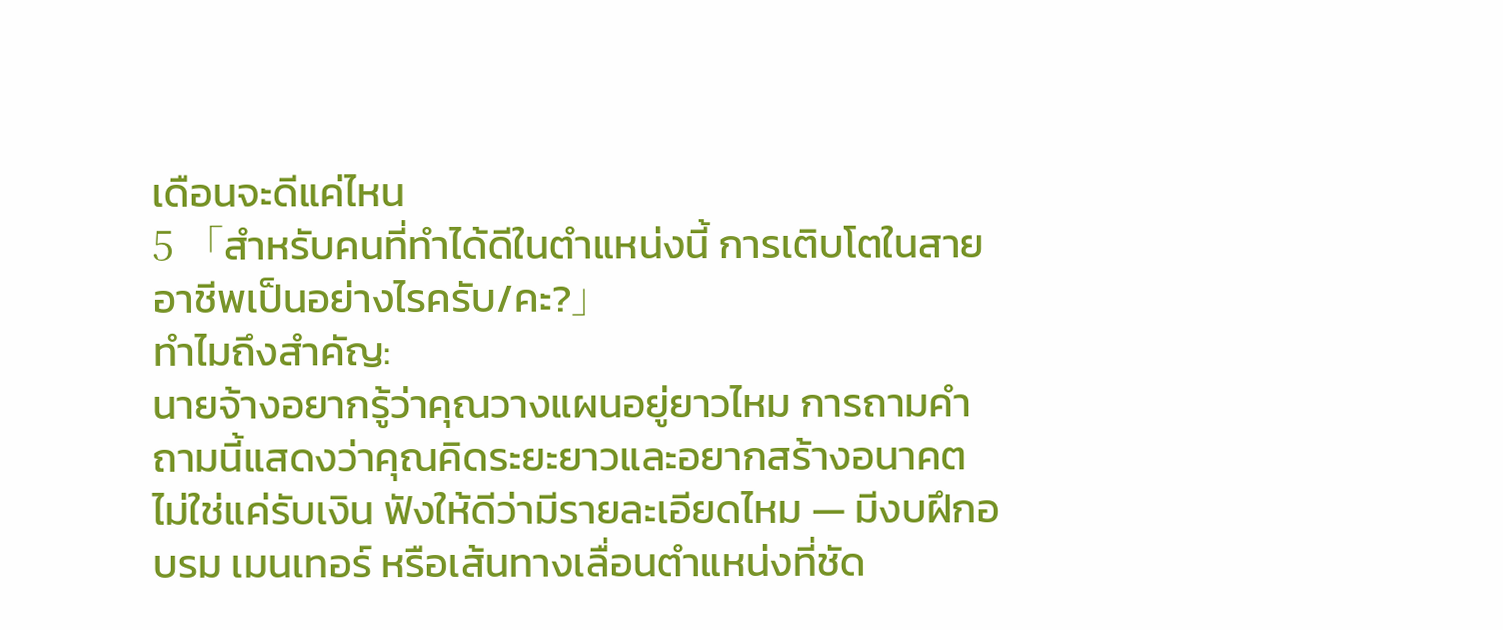เดือนจะดีแค่ไหน
5 「สำหรับคนที่ทำได้ดีในตำแหน่งนี้ การเติบโตในสายอาชีพเป็นอย่างไรครับ/คะ?」
ทำไมถึงสำคัญ:
นายจ้างอยากรู้ว่าคุณวางแผนอยู่ยาวไหม การถามคำถามนี้แสดงว่าคุณคิดระยะยาวและอยากสร้างอนาคต ไม่ใช่แค่รับเงิน ฟังให้ดีว่ามีรายละเอียดไหม — มีงบฝึกอบรม เมนเทอร์ หรือเส้นทางเลื่อนตำแหน่งที่ชัด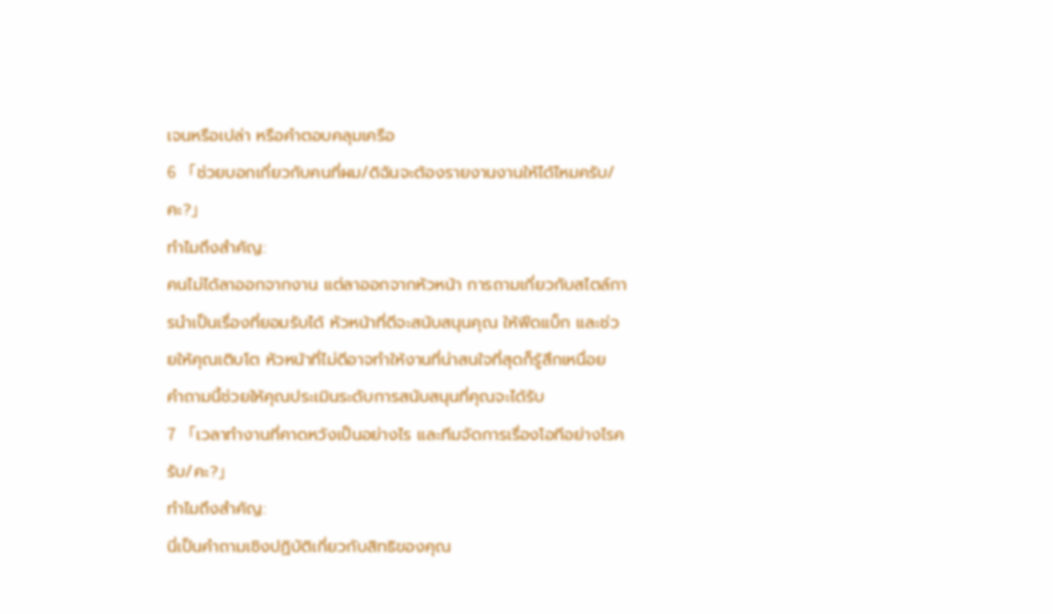เจนหรือเปล่า หรือคำตอบคลุมเครือ
6 「ช่วยบอกเกี่ยวกับคนที่ผม/ดิฉันจะต้องรายงานงานให้ได้ไหมครับ/คะ?」
ทำไมถึงสำคัญ:
คนไม่ได้ลาออกจากงาน แต่ลาออกจากหัวหน้า การถามเกี่ยวกับสไตล์การนำเป็นเรื่องที่ยอมรับได้ หัวหน้าที่ดีจะสนับสนุนคุณ ให้ฟีดแบ็ก และช่วยให้คุณเติบโต หัวหน้าที่ไม่ดีอาจทำให้งานที่น่าสนใจที่สุดก็รู้สึกเหนื่อย คำถามนี้ช่วยให้คุณประเมินระดับการสนับสนุนที่คุณจะได้รับ
7 「เวลาทำงานที่คาดหวังเป็นอย่างไร และทีมจัดการเรื่องโอทีอย่างไรครับ/คะ?」
ทำไมถึงสำคัญ:
นี่เป็นคำถามเชิงปฏิบัติเกี่ยวกับสิทธิของคุณ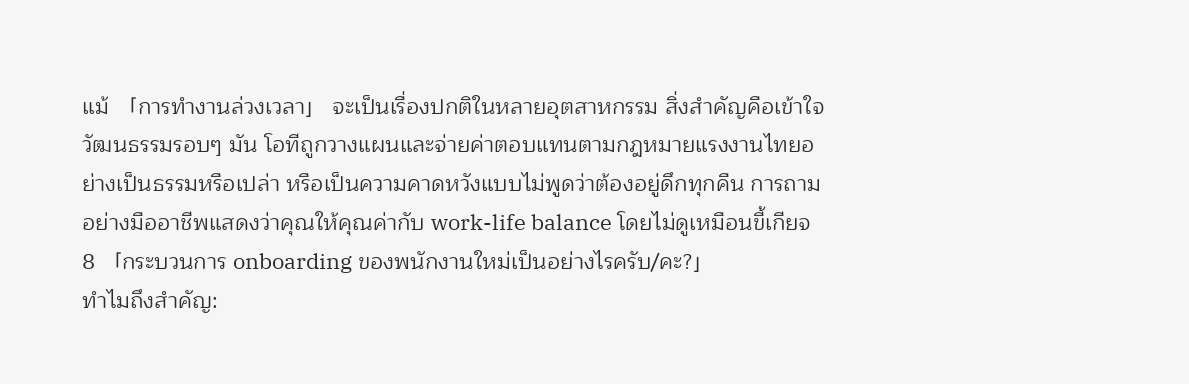แม้ 「การทำงานล่วงเวลา」 จะเป็นเรื่องปกติในหลายอุตสาหกรรม สิ่งสำคัญคือเข้าใจวัฒนธรรมรอบๆ มัน โอทีถูกวางแผนและจ่ายค่าตอบแทนตามกฎหมายแรงงานไทยอย่างเป็นธรรมหรือเปล่า หรือเป็นความคาดหวังแบบไม่พูดว่าต้องอยู่ดึกทุกคืน การถามอย่างมืออาชีพแสดงว่าคุณให้คุณค่ากับ work-life balance โดยไม่ดูเหมือนขี้เกียจ
8 「กระบวนการ onboarding ของพนักงานใหม่เป็นอย่างไรครับ/คะ?」
ทำไมถึงสำคัญ: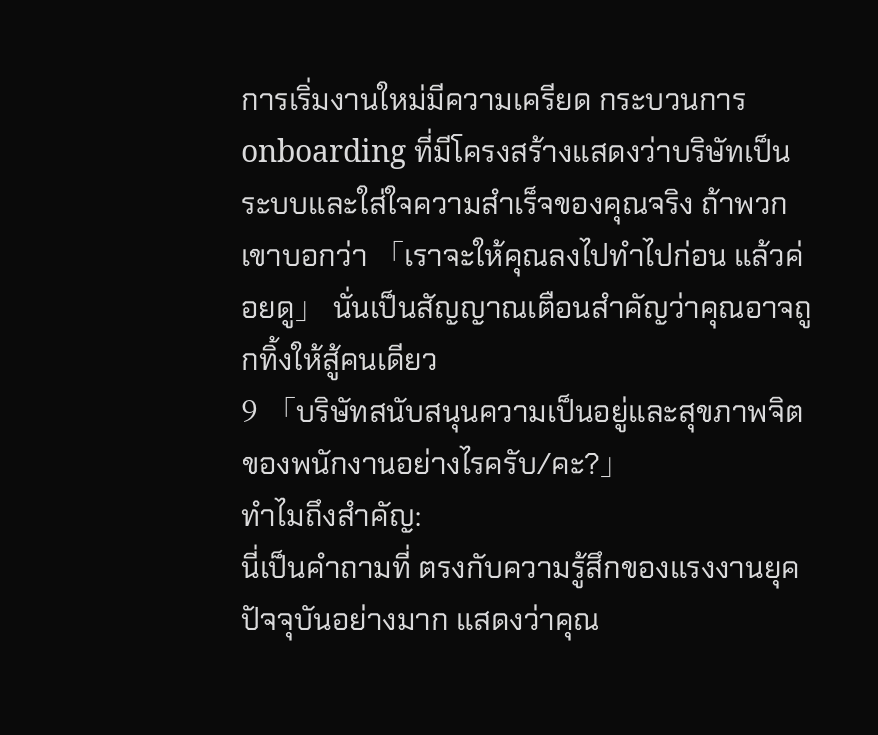การเริ่มงานใหม่มีความเครียด กระบวนการ onboarding ที่มีโครงสร้างแสดงว่าบริษัทเป็นระบบและใส่ใจความสำเร็จของคุณจริง ถ้าพวกเขาบอกว่า 「เราจะให้คุณลงไปทำไปก่อน แล้วค่อยดู」 นั่นเป็นสัญญาณเตือนสำคัญว่าคุณอาจถูกทิ้งให้สู้คนเดียว
9 「บริษัทสนับสนุนความเป็นอยู่และสุขภาพจิตของพนักงานอย่างไรครับ/คะ?」
ทำไมถึงสำคัญ:
นี่เป็นคำถามที่ ตรงกับความรู้สึกของแรงงานยุคปัจจุบันอย่างมาก แสดงว่าคุณ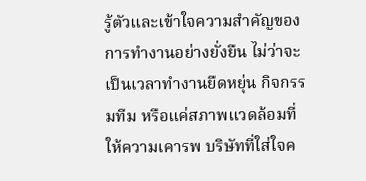รู้ตัวและเข้าใจความสำคัญของการทำงานอย่างยั่งยืน ไม่ว่าจะเป็นเวลาทำงานยืดหยุ่น กิจกรรมทีม หรือแค่สภาพแวดล้อมที่ให้ความเคารพ บริษัทที่ใส่ใจค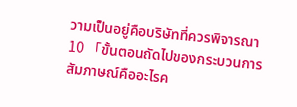วามเป็นอยู่คือบริษัทที่ควรพิจารณา
10 「ขั้นตอนถัดไปของกระบวนการสัมภาษณ์คืออะไรค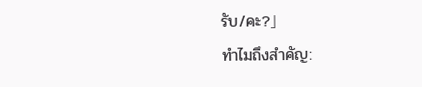รับ/คะ?」
ทำไมถึงสำคัญ: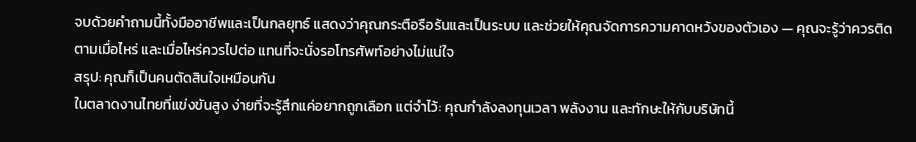จบด้วยคำถามนี้ทั้งมืออาชีพและเป็นกลยุทธ์ แสดงว่าคุณกระตือรือร้นและเป็นระบบ และช่วยให้คุณจัดการความคาดหวังของตัวเอง — คุณจะรู้ว่าควรติดตามเมื่อไหร่ และเมื่อไหร่ควรไปต่อ แทนที่จะนั่งรอโทรศัพท์อย่างไม่แน่ใจ
สรุป: คุณก็เป็นคนตัดสินใจเหมือนกัน
ในตลาดงานไทยที่แข่งขันสูง ง่ายที่จะรู้สึกแค่อยากถูกเลือก แต่จำไว้: คุณกำลังลงทุนเวลา พลังงาน และทักษะให้กับบริษัทนี้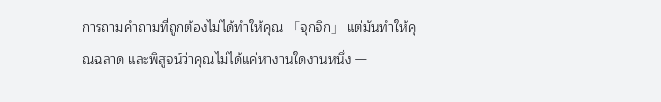การถามคำถามที่ถูกต้องไม่ได้ทำให้คุณ 「จุกจิก」 แต่มันทำให้คุณฉลาด และพิสูจน์ว่าคุณไม่ได้แค่หางานใดงานหนึ่ง —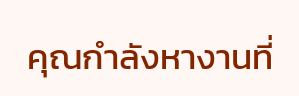คุณกำลังหางานที่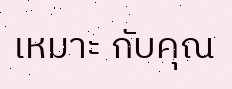เหมาะ กับคุณ